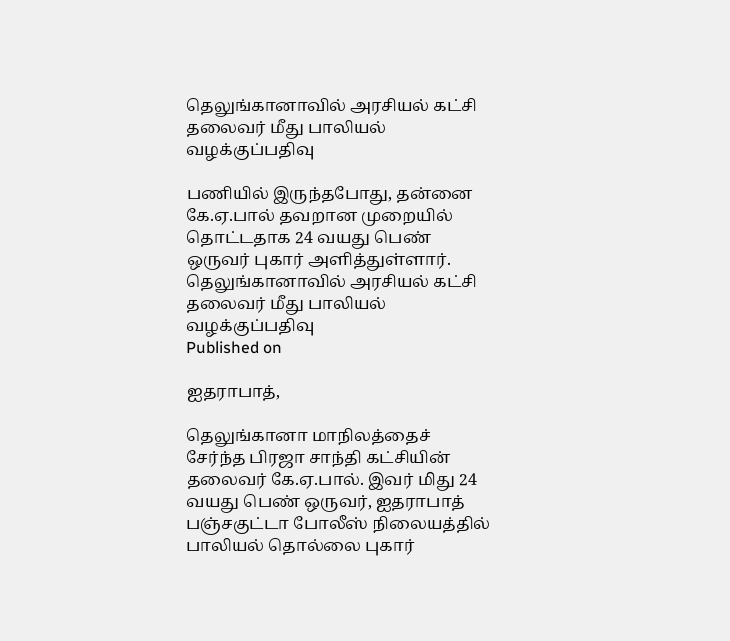தெலுங்கானாவில் அரசியல் கட்சி தலைவர் மீது பாலியல் வழக்குப்பதிவு

பணியில் இருந்தபோது, தன்னை கே.ஏ.பால் தவறான முறையில் தொட்டதாக 24 வயது பெண் ஒருவர் புகார் அளித்துள்ளார்.
தெலுங்கானாவில் அரசியல் கட்சி தலைவர் மீது பாலியல் வழக்குப்பதிவு
Published on

ஐதராபாத்,

தெலுங்கானா மாநிலத்தைச் சேர்ந்த பிரஜா சாந்தி கட்சியின் தலைவர் கே.ஏ.பால். இவர் மிது 24 வயது பெண் ஒருவர், ஐதராபாத் பஞ்சகுட்டா போலீஸ் நிலையத்தில் பாலியல் தொல்லை புகார்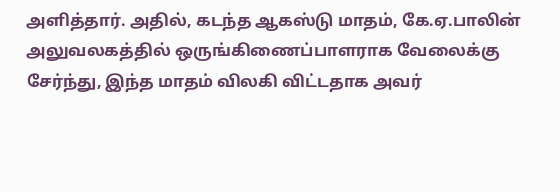அளித்தார். அதில், கடந்த ஆகஸ்டு மாதம், கே.ஏ.பாலின் அலுவலகத்தில் ஒருங்கிணைப்பாளராக வேலைக்கு சேர்ந்து, இந்த மாதம் விலகி விட்டதாக அவர்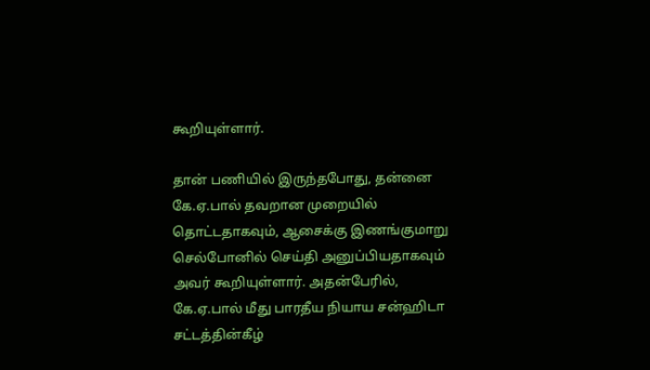கூறியுள்ளார்.

தான் பணியில் இருந்தபோது, தன்னை கே.ஏ.பால் தவறான முறையில் தொட்டதாகவும், ஆசைக்கு இணங்குமாறு செல்போனில் செய்தி அனுப்பியதாகவும் அவர் கூறியுள்ளார். அதன்பேரில், கே.ஏ.பால் மீது பாரதீய நியாய சன்ஹிடா சட்டத்தின்கீழ்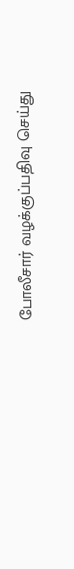போலீசார் வழக்குப்பதிவு செய்து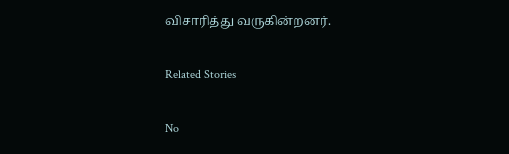விசாரித்து வருகின்றனர்.

Related Stories

No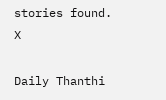stories found.
X

Daily Thanthi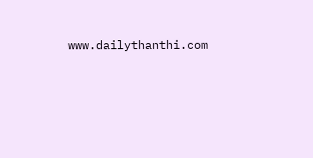www.dailythanthi.com